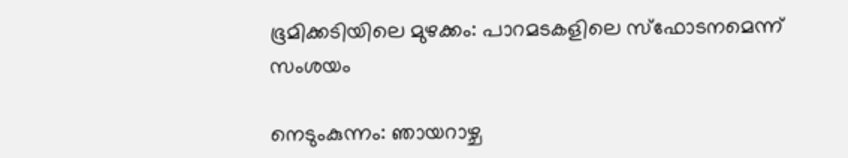ഭൂമിക്കടിയിലെ മുഴക്കം: പാറമടകളിലെ സ്‌ഫോടനമെന്ന് സംശയം

നെടുംകുന്നം: ഞായറാഴ്ച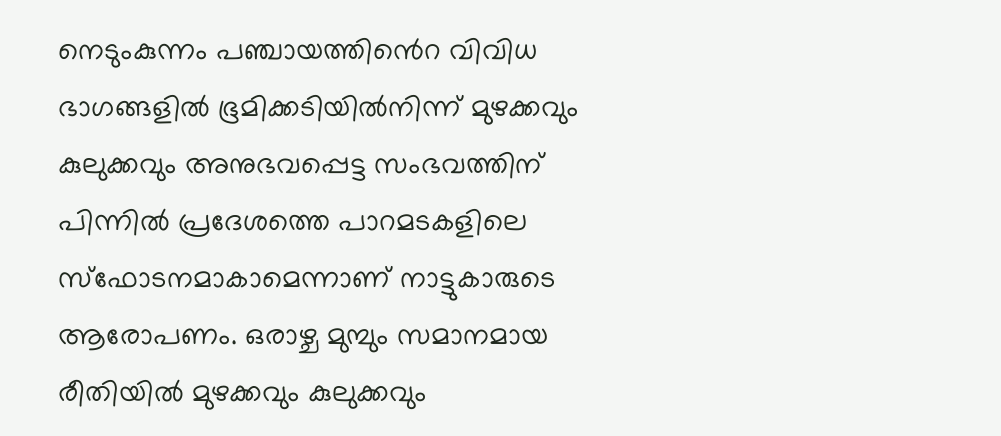നെടുംകുന്നം പഞ്ചായത്തി‍ൻെറ വിവിധ ഭാഗങ്ങളില്‍ ഭൂമിക്കടിയില്‍നിന്ന് മുഴക്കവും കുലുക്കവും അനുഭവപ്പെട്ട സംഭവത്തിന് പിന്നില്‍ പ്രദേശത്തെ പാറമടകളിലെ സ്‌ഫോടനമാകാമെന്നാണ് നാട്ടുകാരുടെ ആരോപണം. ഒരാഴ്ച മുമ്പും സമാനമായ രീതിയില്‍ മുഴക്കവും കുലുക്കവും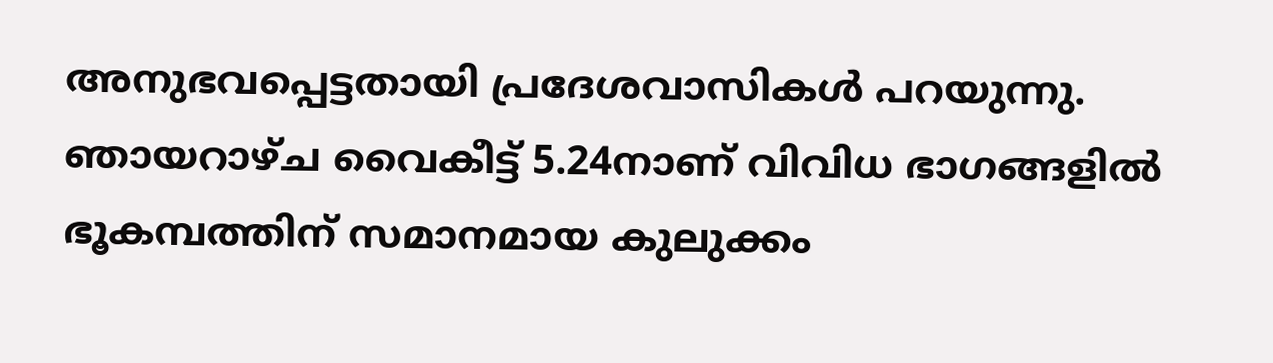അനുഭവപ്പെട്ടതായി പ്രദേശവാസികള്‍ പറയുന്നു. ഞായറാഴ്ച വൈകീട്ട് 5.24നാണ് വിവിധ ഭാഗങ്ങളില്‍ ഭൂകമ്പത്തിന് സമാനമായ കുലുക്കം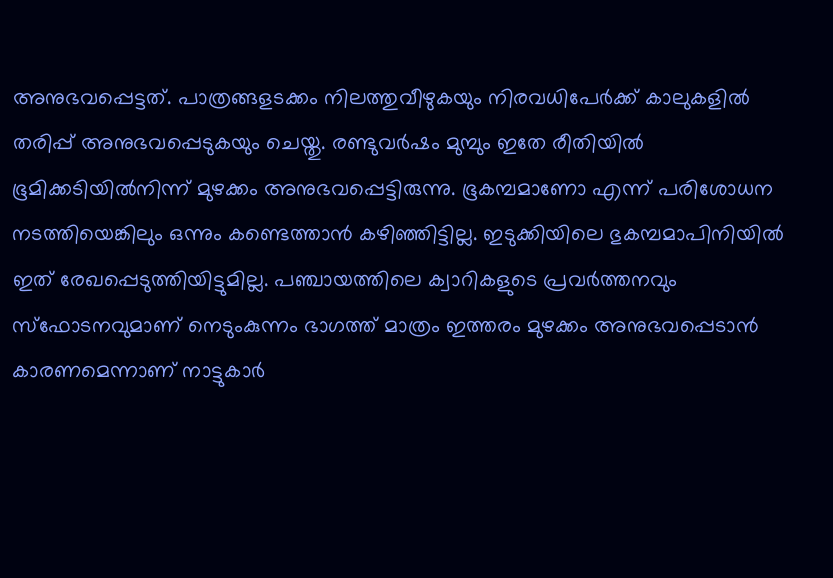അനുഭവപ്പെട്ടത്. പാത്രങ്ങളടക്കം നിലത്തുവീഴുകയും നിരവധിപേര്‍ക്ക് കാലുകളില്‍ തരിപ്പ് അനുഭവപ്പെടുകയും ചെയ്തു. രണ്ടുവര്‍ഷം മുമ്പും ഇതേ രീതിയില്‍ ഭൂമിക്കടിയില്‍നിന്ന് മുഴക്കം അനുഭവപ്പെട്ടിരുന്നു. ഭൂകമ്പമാണോ എന്ന് പരിശോധന നടത്തിയെങ്കിലും ഒന്നും കണ്ടെത്താന്‍ കഴിഞ്ഞിട്ടില്ല. ഇടുക്കിയിലെ ഭുകമ്പമാപിനിയില്‍ ഇത് രേഖപ്പെടുത്തിയിട്ടുമില്ല. പഞ്ചായത്തിലെ ക്വാറികളുടെ പ്രവര്‍ത്തനവും സ്‌ഫോടനവുമാണ് നെടുംകുന്നം ഭാഗത്ത് മാത്രം ഇത്തരം മുഴക്കം അനുഭവപ്പെടാന്‍ കാരണമെന്നാണ് നാട്ടുകാർ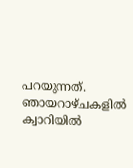പറയുന്നത്. ഞായറാഴ്ചകളില്‍ ക്വാറിയില്‍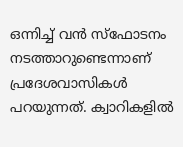ഒന്നിച്ച് വന്‍ സ്‌ഫോടനം നടത്താറുണ്ടെന്നാണ് പ്രദേശവാസികള്‍ പറയുന്നത്. ക്വാറികളില്‍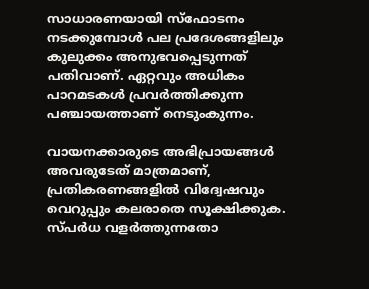സാധാരണയായി സ്‌ഫോടനം നടക്കുമ്പോള്‍ പല പ്രദേശങ്ങളിലും കുലുക്കം അനുഭവപ്പെടുന്നത് പതിവാണ്. ഏറ്റവും അധികം പാറമടകള്‍ പ്രവര്‍ത്തിക്കുന്ന പഞ്ചായത്താണ് നെടുംകുന്നം.

വായനക്കാരുടെ അഭിപ്രായങ്ങള്‍ അവരുടേത് മാത്രമാണ്, പ്രതികരണങ്ങളിൽ വിദ്വേഷവും വെറുപ്പും കലരാതെ സൂക്ഷിക്കുക. സ്പർധ വളർത്തുന്നതോ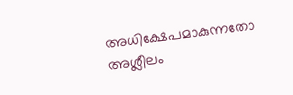അധിക്ഷേപമാകുന്നതോ അശ്ലീലം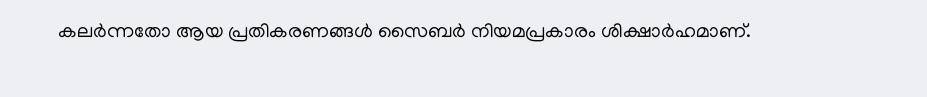കലർന്നതോ ആയ പ്രതികരണങ്ങൾ സൈബർ നിയമപ്രകാരം ശിക്ഷാർഹമാണ്.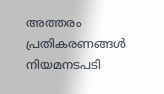അത്തരം പ്രതികരണങ്ങൾ നിയമനടപടി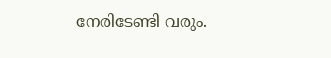നേരിടേണ്ടി വരും.